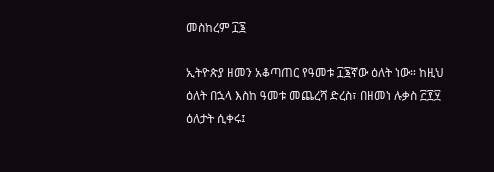መስከረም ፲፮

ኢትዮጵያ ዘመን አቆጣጠር የዓመቱ ፲፮ኛው ዕለት ነው። ከዚህ ዕለት በኋላ እስከ ዓመቱ መጨረሻ ድረስ፣ በዘመነ ሉቃስ ፫፻፶ ዕለታት ሲቀሩ፤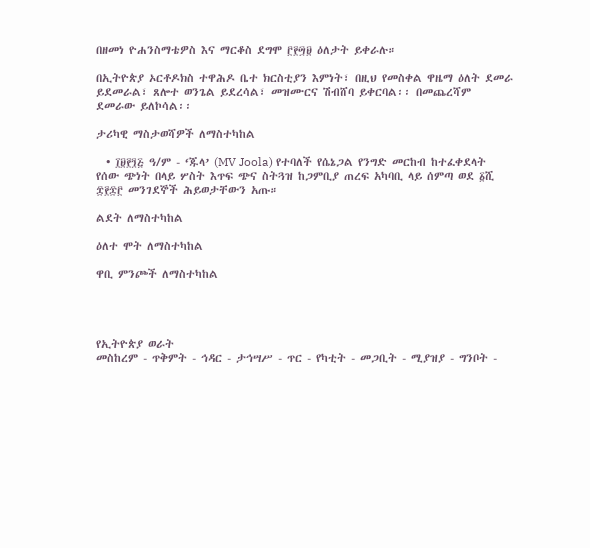በዘመነ ዮሐንስማቴዎስ እና ማርቆስ ደግሞ ፫፻፵፱ ዕለታት ይቀራሉ።

በኢትዮጵያ ኦርቶዶክስ ተዋሕዶ ቤተ ክርስቲያን እምነት፣ በዚህ የመስቀል ዋዜማ ዕለት ደመራ ይደመራል፣ ጸሎተ ወንጌል ይደረሳል፣ መዝሙርና ሽብሸባ ይቀርባል፡፡ በመጨረሻም ደመራው ይለኮሳል፡፡

ታሪካዊ ማስታወሻዎች ለማስተካከል

  • ፲፱፻፺፭ ዓ/ም - ‘ጁላ’ (MV Joola) የተባለች የሴኔጋል የንግድ መርከብ ከተፈቀደላት የሰው ጭነት በላይ ሦስት እጥፍ ጭና ስትጓዝ ከጋምቢያ ጠረፍ አካባቢ ላይ ሰምጣ ወደ ፩ሺ ፰፻፷፫ መንገደኞች ሕይወታቸውን አጡ።

ልደት ለማስተካከል

ዕለተ ሞት ለማስተካከል

ዋቢ ምንጮች ለማስተካከል




የኢትዮጵያ ወራት
መስከረም - ጥቅምት - ኅዳር - ታኅሣሥ - ጥር - የካቲት - መጋቢት - ሚያዝያ - ግንቦት -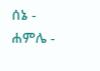ሰኔ - ሐምሌ -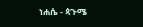ነሐሴ - ጳጉሜ